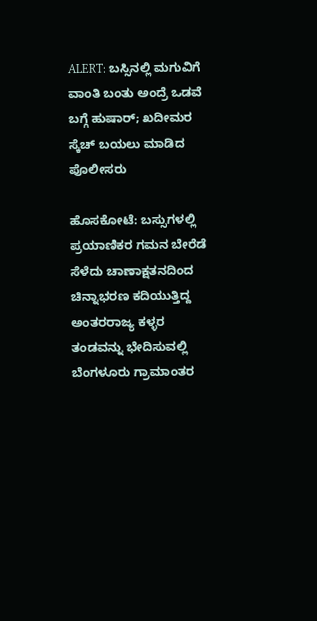ALERT: ಬಸ್ಸಿನಲ್ಲಿ ಮಗುವಿಗೆ ವಾಂತಿ ಬಂತು ಅಂದ್ರೆ ಒಡವೆ ಬಗ್ಗೆ ಹುಷಾರ್; ಖದೀಮರ ಸ್ಕೆಚ್ ಬಯಲು ಮಾಡಿದ ಪೊಲೀಸರು

ಹೊಸಕೋಟೆ: ಬಸ್ಸುಗಳಲ್ಲಿ ಪ್ರಯಾಣಿಕರ ಗಮನ ಬೇರೆಡೆ ಸೆಳೆದು ಚಾಣಾಕ್ಷತನದಿಂದ ಚಿನ್ನಾಭರಣ ಕದಿಯುತ್ತಿದ್ದ ಅಂತರರಾಜ್ಯ ಕಳ್ಳರ ತಂಡವನ್ನು ಭೇದಿಸುವಲ್ಲಿ ಬೆಂಗಳೂರು ಗ್ರಾಮಾಂತರ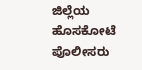ಜಿಲ್ಲೆಯ ಹೊಸಕೋಟೆ ಪೊಲೀಸರು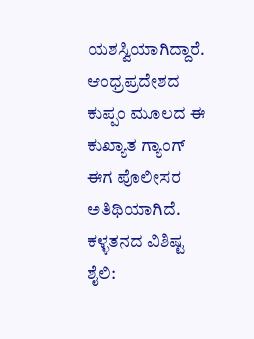ಯಶಸ್ವಿಯಾಗಿದ್ದಾರೆ. ಆಂಧ್ರಪ್ರದೇಶದ ಕುಪ್ಪಂ ಮೂಲದ ಈ ಕುಖ್ಯಾತ ಗ್ಯಾಂಗ್ ಈಗ ಪೊಲೀಸರ ಅತಿಥಿಯಾಗಿದೆ. ಕಳ್ಳತನದ ವಿಶಿಷ್ಟ ಶೈಲಿ: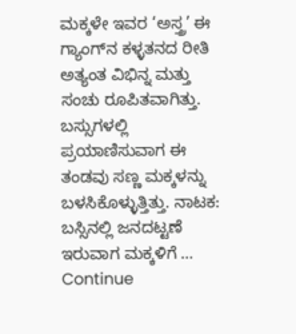ಮಕ್ಕಳೇ ಇವರ ‘ಅಸ್ತ್ರ’ ಈ ಗ್ಯಾಂಗ್‌ನ ಕಳ್ಳತನದ ರೀತಿ ಅತ್ಯಂತ ವಿಭಿನ್ನ ಮತ್ತು ಸಂಚು ರೂಪಿತವಾಗಿತ್ತು. ಬಸ್ಸುಗಳಲ್ಲಿ ಪ್ರಯಾಣಿಸುವಾಗ ಈ ತಂಡವು ಸಣ್ಣ ಮಕ್ಕಳನ್ನು ಬಳಸಿಕೊಳ್ಳುತ್ತಿತ್ತು. ನಾಟಕ: ಬಸ್ಸಿನಲ್ಲಿ ಜನದಟ್ಟಣೆ ಇರುವಾಗ ಮಕ್ಕಳಿಗೆ … Continue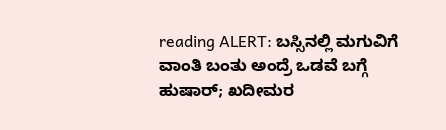reading ALERT: ಬಸ್ಸಿನಲ್ಲಿ ಮಗುವಿಗೆ ವಾಂತಿ ಬಂತು ಅಂದ್ರೆ ಒಡವೆ ಬಗ್ಗೆ ಹುಷಾರ್; ಖದೀಮರ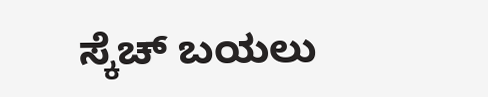ಸ್ಕೆಚ್ ಬಯಲು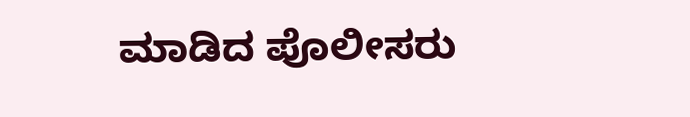ಮಾಡಿದ ಪೊಲೀಸರು